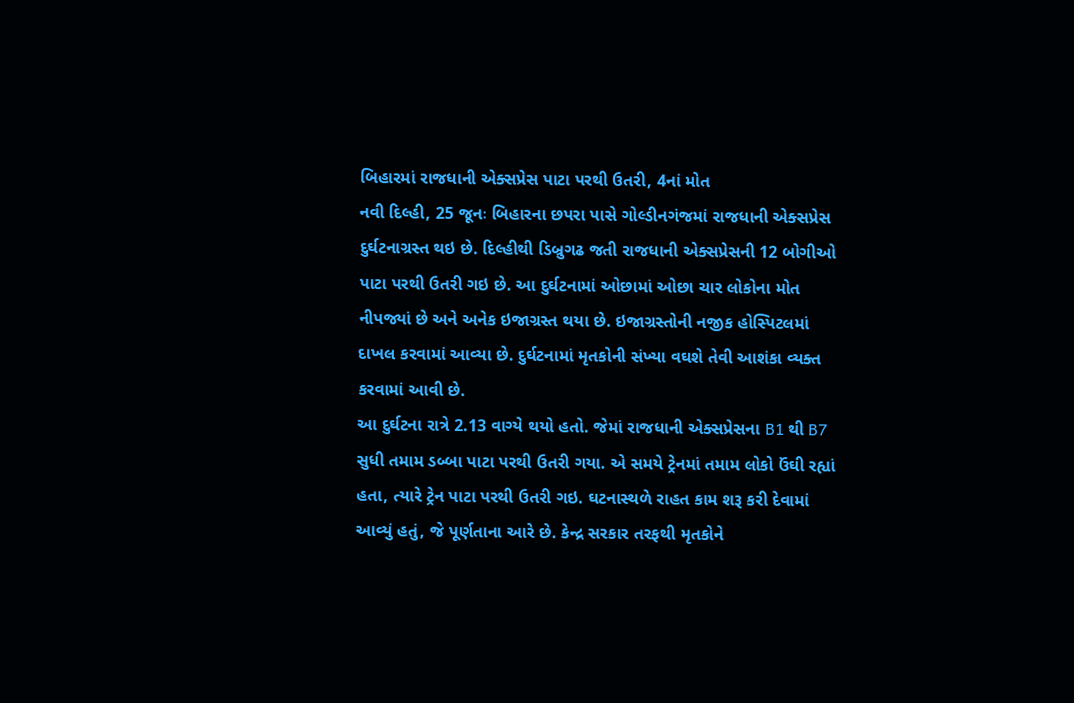બિહારમાં રાજધાની એક્સપ્રેસ પાટા પરથી ઉતરી, 4નાં મોત
નવી દિલ્હી, 25 જૂનઃ બિહારના છપરા પાસે ગોલ્ડીનગંજમાં રાજધાની એક્સપ્રેસ દુર્ઘટનાગ્રસ્ત થઇ છે. દિલ્હીથી ડિબ્રુગઢ જતી રાજધાની એક્સપ્રેસની 12 બોગીઓ પાટા પરથી ઉતરી ગઇ છે. આ દુર્ઘટનામાં ઓછામાં ઓછા ચાર લોકોના મોત નીપજ્યાં છે અને અનેક ઇજાગ્રસ્ત થયા છે. ઇજાગ્રસ્તોની નજીક હોસ્પિટલમાં દાખલ કરવામાં આવ્યા છે. દુર્ઘટનામાં મૃતકોની સંખ્યા વઘશે તેવી આશંકા વ્યક્ત કરવામાં આવી છે.
આ દુર્ઘટના રાત્રે 2.13 વાગ્યે થયો હતો. જેમાં રાજધાની એક્સપ્રેસના B1 થી B7 સુધી તમામ ડબ્બા પાટા પરથી ઉતરી ગયા. એ સમયે ટ્રેનમાં તમામ લોકો ઉંઘી રહ્યાં હતા, ત્યારે ટ્રેન પાટા પરથી ઉતરી ગઇ. ઘટનાસ્થળે રાહત કામ શરૂ કરી દેવામાં આવ્યું હતું, જે પૂર્ણતાના આરે છે. કેન્દ્ર સરકાર તરફથી મૃતકોને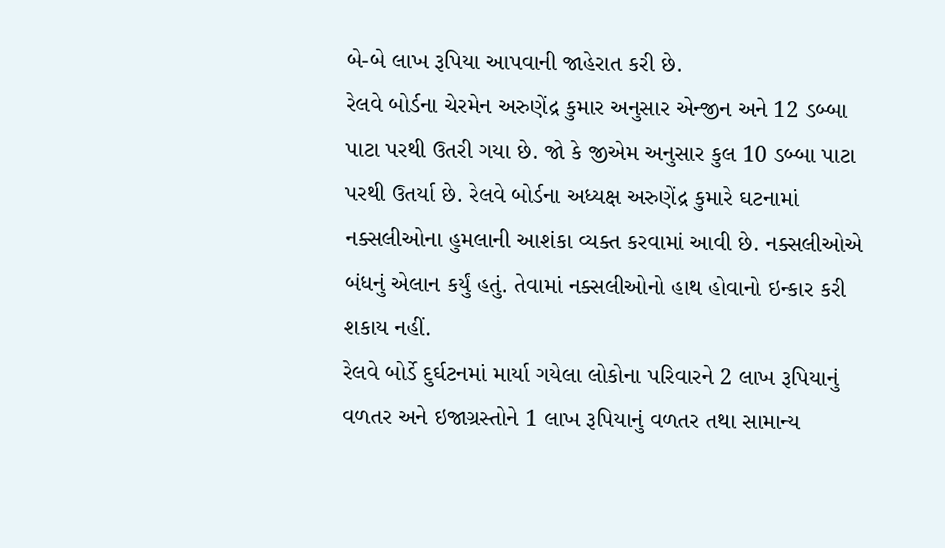બે-બે લાખ રૂપિયા આપવાની જાહેરાત કરી છે.
રેલવે બોર્ડના ચેરમેન અરુણેંદ્ર કુમાર અનુસાર એન્જીન અને 12 ડબ્બા પાટા પરથી ઉતરી ગયા છે. જો કે જીએમ અનુસાર કુલ 10 ડબ્બા પાટા પરથી ઉતર્યા છે. રેલવે બોર્ડના અધ્યક્ષ અરુણેંદ્ર કુમારે ઘટનામાં નક્સલીઓના હુમલાની આશંકા વ્યક્ત કરવામાં આવી છે. નક્સલીઓએ બંધનું એલાન કર્યું હતું. તેવામાં નક્સલીઓનો હાથ હોવાનો ઇન્કાર કરી શકાય નહીં.
રેલવે બોર્ડે દુર્ઘટનમાં માર્યા ગયેલા લોકોના પરિવારને 2 લાખ રૂપિયાનું વળતર અને ઇજાગ્રસ્તોને 1 લાખ રૂપિયાનું વળતર તથા સામાન્ય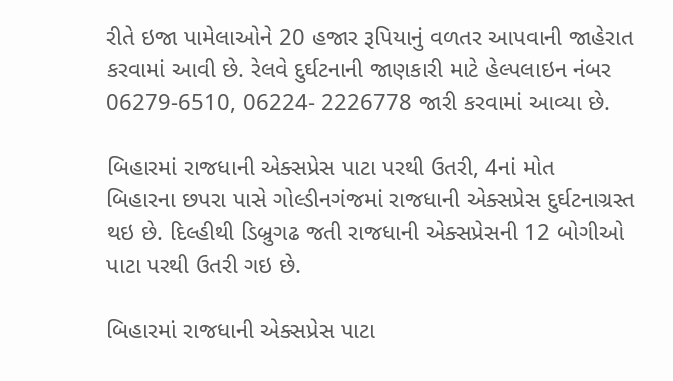રીતે ઇજા પામેલાઓને 20 હજાર રૂપિયાનું વળતર આપવાની જાહેરાત કરવામાં આવી છે. રેલવે દુર્ઘટનાની જાણકારી માટે હેલ્પલાઇન નંબર 06279-6510, 06224- 2226778 જારી કરવામાં આવ્યા છે.

બિહારમાં રાજધાની એક્સપ્રેસ પાટા પરથી ઉતરી, 4નાં મોત
બિહારના છપરા પાસે ગોલ્ડીનગંજમાં રાજધાની એક્સપ્રેસ દુર્ઘટનાગ્રસ્ત થઇ છે. દિલ્હીથી ડિબ્રુગઢ જતી રાજધાની એક્સપ્રેસની 12 બોગીઓ પાટા પરથી ઉતરી ગઇ છે.

બિહારમાં રાજધાની એક્સપ્રેસ પાટા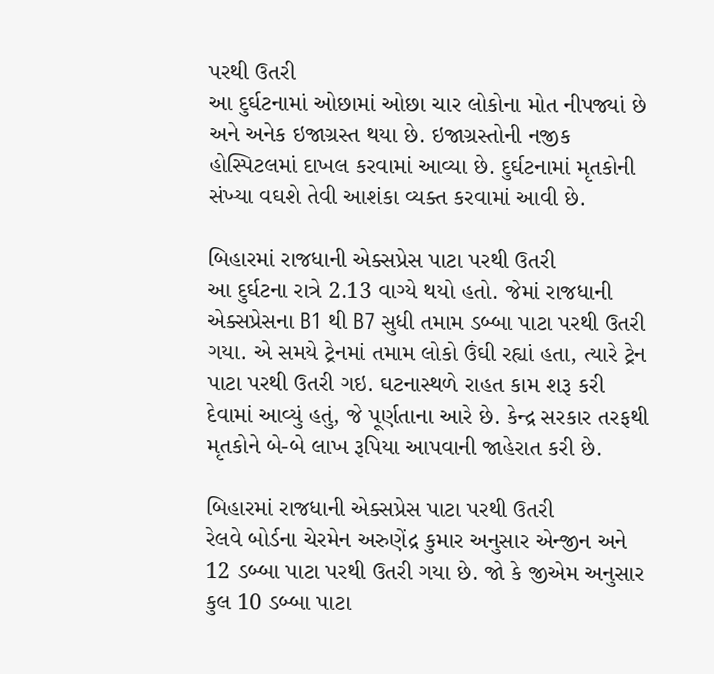પરથી ઉતરી
આ દુર્ઘટનામાં ઓછામાં ઓછા ચાર લોકોના મોત નીપજ્યાં છે અને અનેક ઇજાગ્રસ્ત થયા છે. ઇજાગ્રસ્તોની નજીક હોસ્પિટલમાં દાખલ કરવામાં આવ્યા છે. દુર્ઘટનામાં મૃતકોની સંખ્યા વઘશે તેવી આશંકા વ્યક્ત કરવામાં આવી છે.

બિહારમાં રાજધાની એક્સપ્રેસ પાટા પરથી ઉતરી
આ દુર્ઘટના રાત્રે 2.13 વાગ્યે થયો હતો. જેમાં રાજધાની એક્સપ્રેસના B1 થી B7 સુધી તમામ ડબ્બા પાટા પરથી ઉતરી ગયા. એ સમયે ટ્રેનમાં તમામ લોકો ઉંઘી રહ્યાં હતા, ત્યારે ટ્રેન પાટા પરથી ઉતરી ગઇ. ઘટનાસ્થળે રાહત કામ શરૂ કરી દેવામાં આવ્યું હતું, જે પૂર્ણતાના આરે છે. કેન્દ્ર સરકાર તરફથી મૃતકોને બે-બે લાખ રૂપિયા આપવાની જાહેરાત કરી છે.

બિહારમાં રાજધાની એક્સપ્રેસ પાટા પરથી ઉતરી
રેલવે બોર્ડના ચેરમેન અરુણેંદ્ર કુમાર અનુસાર એન્જીન અને 12 ડબ્બા પાટા પરથી ઉતરી ગયા છે. જો કે જીએમ અનુસાર કુલ 10 ડબ્બા પાટા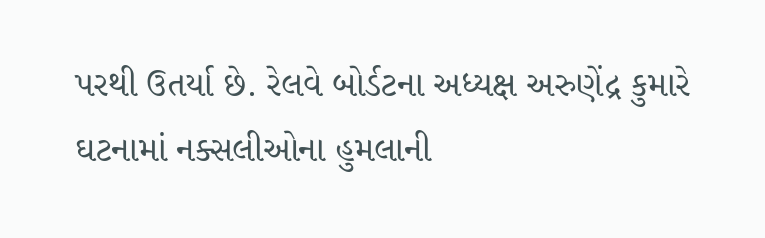પરથી ઉતર્યા છે. રેલવે બોર્ડટના અધ્યક્ષ અરુણેંદ્ર કુમારે ઘટનામાં નક્સલીઓના હુમલાની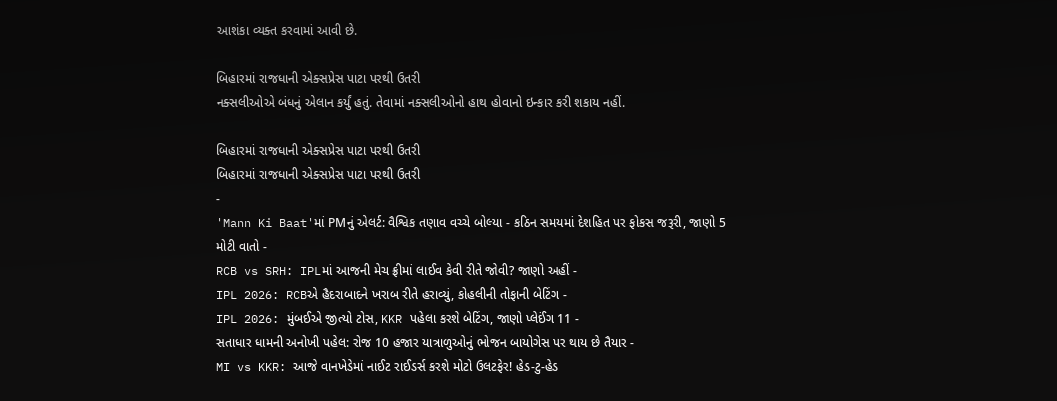આશંકા વ્યક્ત કરવામાં આવી છે.

બિહારમાં રાજધાની એક્સપ્રેસ પાટા પરથી ઉતરી
નક્સલીઓએ બંધનું એલાન કર્યું હતું. તેવામાં નક્સલીઓનો હાથ હોવાનો ઇન્કાર કરી શકાય નહીં.

બિહારમાં રાજધાની એક્સપ્રેસ પાટા પરથી ઉતરી
બિહારમાં રાજધાની એક્સપ્રેસ પાટા પરથી ઉતરી
-
'Mann Ki Baat'માં PMનું એલર્ટ: વૈશ્વિક તણાવ વચ્ચે બોલ્યા - કઠિન સમયમાં દેશહિત પર ફોકસ જરૂરી, જાણો 5 મોટી વાતો -
RCB vs SRH: IPLમાં આજની મેચ ફ્રીમાં લાઈવ કેવી રીતે જોવી? જાણો અહીં -
IPL 2026: RCBએ હૈદરાબાદને ખરાબ રીતે હરાવ્યું, કોહલીની તોફાની બેટિંગ -
IPL 2026: મુંબઈએ જીત્યો ટોસ, KKR પહેલા કરશે બેટિંગ, જાણો પ્લેઈંગ 11 -
સતાધાર ધામની અનોખી પહેલ: રોજ 10 હજાર યાત્રાળુઓનું ભોજન બાયોગેસ પર થાય છે તૈયાર -
MI vs KKR: આજે વાનખેડેમાં નાઈટ રાઈડર્સ કરશે મોટો ઉલટફેર! હેડ-ટુ-હેડ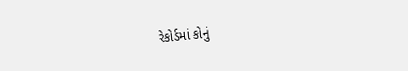રેકોર્ડમાં કોનું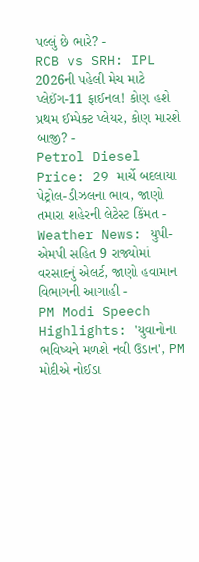પલ્લું છે ભારે? -
RCB vs SRH: IPL 2026ની પહેલી મેચ માટે પ્લેઈંગ-11 ફાઈનલ! કોણ હશે પ્રથમ ઈમ્પેક્ટ પ્લેયર, કોણ મારશે બાજી? -
Petrol Diesel Price: 29 માર્ચે બદલાયા પેટ્રોલ-ડીઝલના ભાવ, જાણો તમારા શહેરની લેટેસ્ટ કિંમત -
Weather News: યુપી-એમપી સહિત 9 રાજ્યોમાં વરસાદનું એલર્ટ, જાણો હવામાન વિભાગની આગાહી -
PM Modi Speech Highlights: 'યુવાનોના ભવિષ્યને મળશે નવી ઉડાન', PM મોદીએ નોઈડા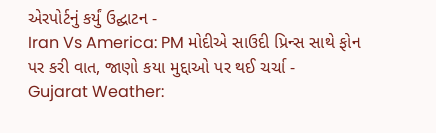એરપોર્ટનું કર્યું ઉદ્ઘાટન -
Iran Vs America: PM મોદીએ સાઉદી પ્રિન્સ સાથે ફોન પર કરી વાત, જાણો કયા મુદ્દાઓ પર થઈ ચર્ચા -
Gujarat Weather: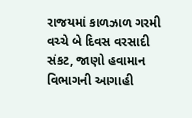રાજયમાં કાળઝાળ ગરમી વચ્ચે બે દિવસ વરસાદી સંકટ, જાણો હવામાન વિભાગની આગાહી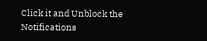Click it and Unblock the Notifications